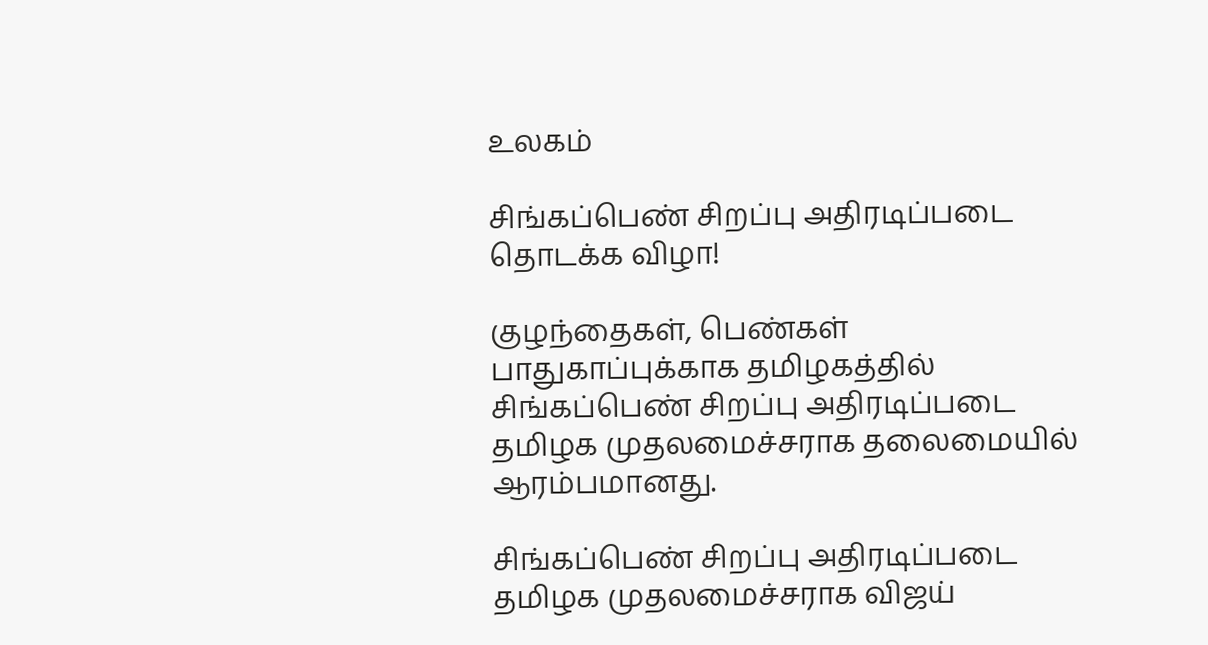உலகம்

சிங்கப்பெண் சிறப்பு அதிரடிப்படை தொடக்க விழா!

குழந்தைகள், பெண்கள் பாதுகாப்புக்காக தமிழகத்தில் சிங்கப்பெண் சிறப்பு அதிரடிப்படை  தமிழக முதலமைச்சராக தலைமையில் ஆரம்பமானது.

சிங்கப்பெண் சிறப்பு அதிரடிப்படை தமிழக முதலமைச்சராக விஜய்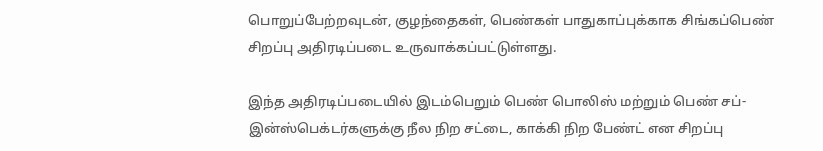பொறுப்பேற்றவுடன், குழந்தைகள், பெண்கள் பாதுகாப்புக்காக சிங்கப்பெண் சிறப்பு அதிரடிப்படை உருவாக்கப்பட்டுள்ளது.

இந்த அதிரடிப்படையில் இடம்பெறும் பெண் பொலிஸ் மற்றும் பெண் சப்-இன்ஸ்பெக்டர்களுக்கு நீல நிற சட்டை, காக்கி நிற பேண்ட் என சிறப்பு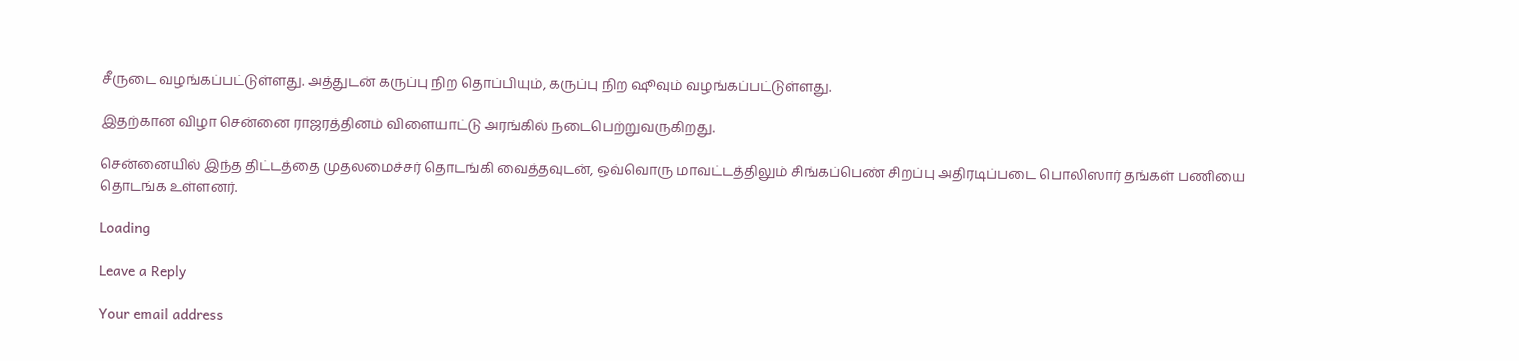சீருடை வழங்கப்பட்டுள்ளது. அத்துடன் கருப்பு நிற தொப்பியும், கருப்பு நிற ஷூவும் வழங்கப்பட்டுள்ளது.

இதற்கான விழா சென்னை ராஜரத்தினம் விளையாட்டு அரங்கில் நடைபெற்றுவருகிறது.

சென்னையில் இந்த திட்டத்தை முதலமைச்சர் தொடங்கி வைத்தவுடன், ஒவ்வொரு மாவட்டத்திலும் சிங்கப்பெண் சிறப்பு அதிரடிப்படை பொலிஸார் தங்கள் பணியை தொடங்க உள்ளனர்.

Loading

Leave a Reply

Your email address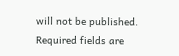will not be published. Required fields are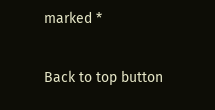marked *

Back to top button